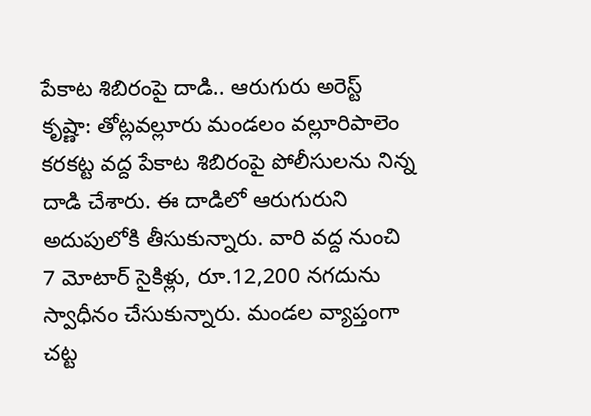పేకాట శిబిరంపై దాడి.. ఆరుగురు అరెస్ట్
కృష్ణా: తోట్లవల్లూరు మండలం వల్లూరిపాలెం కరకట్ట వద్ద పేకాట శిబిరంపై పోలీసులను నిన్న దాడి చేశారు. ఈ దాడిలో ఆరుగురుని అదుపులోకి తీసుకున్నారు. వారి వద్ద నుంచి 7 మోటార్ సైకిళ్లు, రూ.12,200 నగదును స్వాధీనం చేసుకున్నారు. మండల వ్యాప్తంగా చట్ట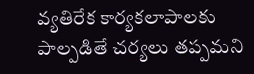వ్యతిరేక కార్యకలాపాలకు పాల్పడితే చర్యలు తప్పమని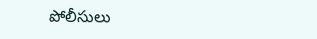పోలీసులు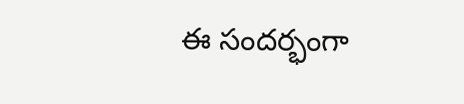ఈ సందర్భంగా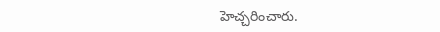హెచ్చరించారు.